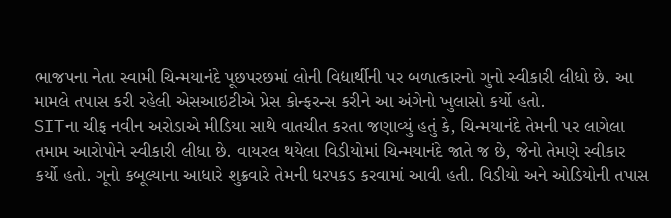ભાજપના નેતા સ્વામી ચિન્મયાનંદે પૂછપરછમાં લોની વિદ્યાર્થીની પર બળાત્કારનો ગુનો સ્વીકારી લીધો છે. આ મામલે તપાસ કરી રહેલી એસઆઇટીએ પ્રેસ કોન્ફરન્સ કરીને આ અંગેનો ખુલાસો કર્યો હતો.
SITના ચીફ નવીન અરોડાએ મીડિયા સાથે વાતચીત કરતા જણાવ્યું હતું કે, ચિન્મયાનંદે તેમની પર લાગેલા તમામ આરોપોને સ્વીકારી લીધા છે. વાયરલ થયેલા વિડીયોમાં ચિન્મયાનંદે જાતે જ છે, જેનો તેમણે સ્વીકાર કર્યો હતો. ગૂનો કબૂલ્યાના આધારે શુક્રવારે તેમની ધરપકડ કરવામાં આવી હતી. વિડીયો અને ઓડિયોની તપાસ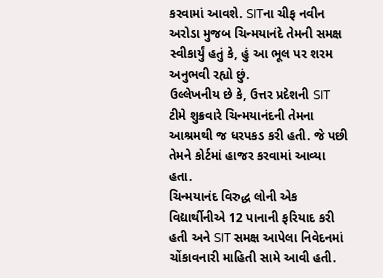કરવામાં આવશે. SITના ચીફ નવીન અરોડા મુજબ ચિન્મયાનંદે તેમની સમક્ષ સ્વીકાર્યું હતું કે, હું આ ભૂલ પર શરમ અનુભવી રહ્યો છું.
ઉલ્લેખનીય છે કે, ઉત્તર પ્રદેશની SIT ટીમે શુક્રવારે ચિન્મયાનંદની તેમના આશ્રમથી જ ધરપકડ કરી હતી. જે પછી તેમને કોર્ટમાં હાજર કરવામાં આવ્યા હતા.
ચિન્મયાનંદ વિરુદ્ધ લોની એક વિદ્યાર્થીનીએ 12 પાનાની ફરિયાદ કરી હતી અને SIT સમક્ષ આપેલા નિવેદનમાં ચોંકાવનારી માહિતી સામે આવી હતી.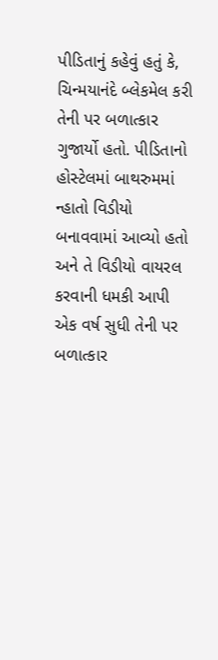પીડિતાનું કહેવું હતું કે, ચિન્મયાનંદે બ્લેકમેલ કરી તેની પર બળાત્કાર ગુજાર્યો હતો. પીડિતાનો હોસ્ટેલમાં બાથરુમમાં ન્હાતો વિડીયો બનાવવામાં આવ્યો હતો અને તે વિડીયો વાયરલ કરવાની ધમકી આપી એક વર્ષ સુધી તેની પર બળાત્કાર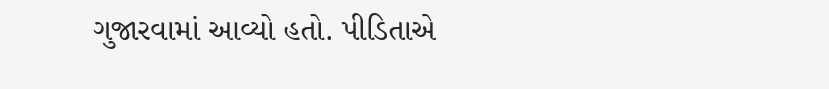ગુજારવામાં આવ્યો હતો. પીડિતાએ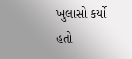ખુલાસો કર્યો હતો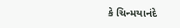કે ચિન્મયાનંદે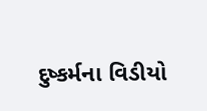દુષ્કર્મના વિડીયો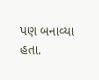પણ બનાવ્યા હતા.